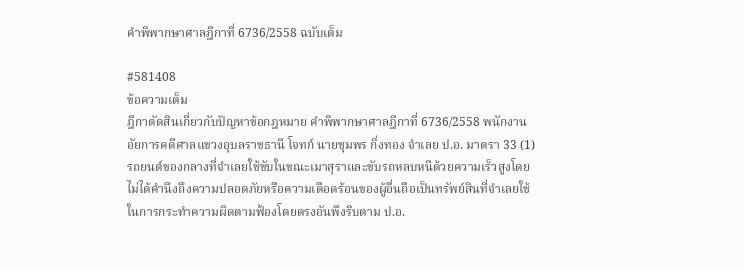คำพิพากษาศาลฎีกาที่ 6736/2558 ฉบับเต็ม

#581408
ข้อความเต็ม
ฎีกาตัดสินเกี่ยวกับปัญหาข้อกฎหมาย คำพิพากษาศาลฎีกาที่ 6736/2558 พนักงานอัยการคดีศาลแขวงอุบลราชธานี โจทก์ นายชุมพร กิ่งทอง จำเลย ป.อ. มาตรา 33 (1) รถยนต์ของกลางที่จำเลยใช้ขับในขณะเมาสุราและขับรถหลบหนีด้วยความเร็วสูงโดยไม่ได้คำนึงถึงความปลอดภัยหรือความเดือดร้อนของผู้อื่นถือเป็นทรัพย์สินที่จำเลยใช้ในการกระทำความผิดตามฟ้องโดยตรงอันพึงริบตาม ป.อ.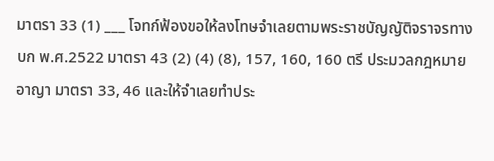มาตรา 33 (1) ___ โจทก์ฟ้องขอให้ลงโทษจำเลยตามพระราชบัญญัติจราจรทางบก พ.ศ.2522 มาตรา 43 (2) (4) (8), 157, 160, 160 ตรี ประมวลกฎหมายอาญา มาตรา 33, 46 และให้จำเลยทำประ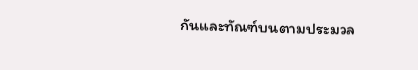กันและทัณฑ์บนตามประมวล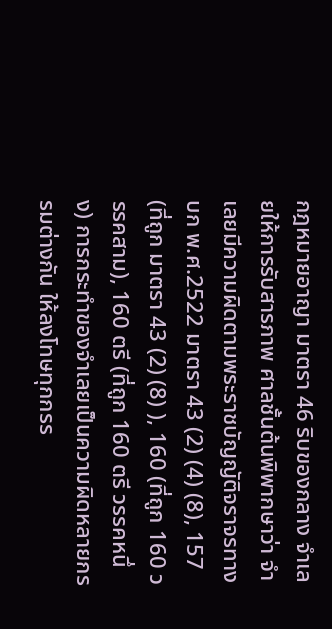กฎหมายอาญา มาตรา 46 ริบของกลาง จำเลยให้การรับสารภาพ ศาลชั้นต้นพิพากษาว่า จำเลยมีความผิดตามพระราชบัญญัติจราจรทางบก พ.ศ.2522 มาตรา 43 (2) (4) (8), 157 (ที่ถูก มาตรา 43 (2) (8) ), 160 (ที่ถูก 160 วรรคสาม), 160 ตรี (ที่ถูก 160 ตรี วรรคหนึ่ง) การกระทำของจำเลยเป็นความผิดหลายกรรมต่างกัน ให้ลงโทษทุกกรร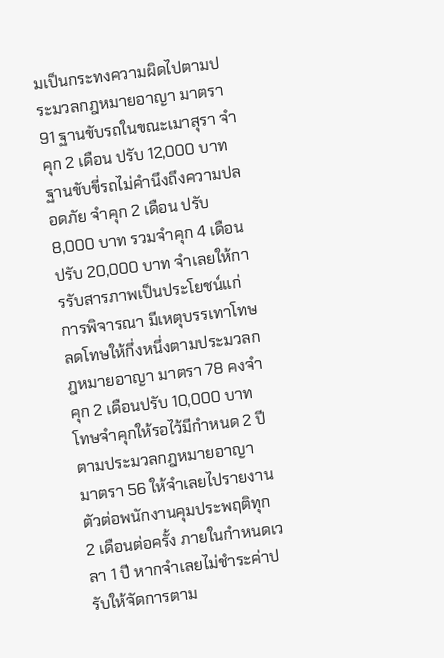มเป็นกระทงความผิดไปตามประมวลกฎหมายอาญา มาตรา 91 ฐานขับรถในขณะเมาสุรา จำคุก 2 เดือน ปรับ 12,000 บาท ฐานขับขี่รถไม่คำนึงถึงความปลอดภัย จำคุก 2 เดือน ปรับ 8,000 บาท รวมจำคุก 4 เดือน ปรับ 20,000 บาท จำเลยให้การรับสารภาพเป็นประโยชน์แก่การพิจารณา มีเหตุบรรเทาโทษ ลดโทษให้กึ่งหนึ่งตามประมวลกฎหมายอาญา มาตรา 78 คงจำคุก 2 เดือนปรับ 10,000 บาท โทษจำคุกให้รอไว้มีกำหนด 2 ปี ตามประมวลกฎหมายอาญา มาตรา 56 ให้จำเลยไปรายงานตัวต่อพนักงานคุมประพฤติทุก 2 เดือนต่อครั้ง ภายในกำหนดเวลา 1 ปี หากจำเลยไม่ชำระค่าปรับให้จัดการตาม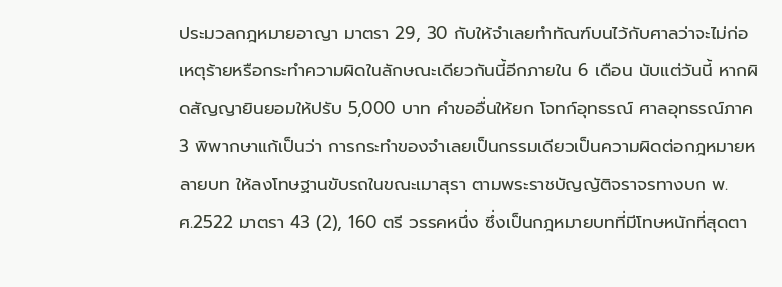ประมวลกฎหมายอาญา มาตรา 29, 30 กับให้จำเลยทำทัณฑ์บนไว้กับศาลว่าจะไม่ก่อเหตุร้ายหรือกระทำความผิดในลักษณะเดียวกันนี้อีกภายใน 6 เดือน นับแต่วันนี้ หากผิดสัญญายินยอมให้ปรับ 5,000 บาท คำขออื่นให้ยก โจทก์อุทธรณ์ ศาลอุทธรณ์ภาค 3 พิพากษาแก้เป็นว่า การกระทำของจำเลยเป็นกรรมเดียวเป็นความผิดต่อกฎหมายหลายบท ให้ลงโทษฐานขับรถในขณะเมาสุรา ตามพระราชบัญญัติจราจรทางบก พ.ศ.2522 มาตรา 43 (2), 160 ตรี วรรคหนึ่ง ซึ่งเป็นกฎหมายบทที่มีโทษหนักที่สุดตา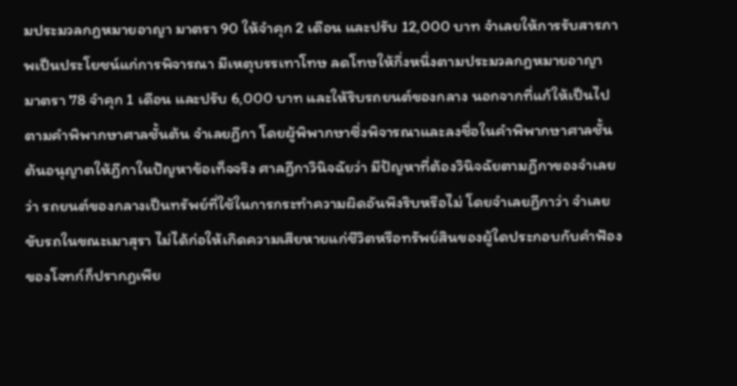มประมวลกฎหมายอาญา มาตรา 90 ให้จำคุก 2 เดือน และปรับ 12,000 บาท จำเลยให้การรับสารภาพเป็นประโยชน์แก่การพิจารณา มีเหตุบรรเทาโทษ ลดโทษให้กึ่งหนึ่งตามประมวลกฎหมายอาญา มาตรา 78 จำคุก 1 เดือน และปรับ 6,000 บาท และให้ริบรถยนต์ของกลาง นอกจากที่แก้ให้เป็นไปตามคำพิพากษาศาลชั้นต้น จำเลยฎีกา โดยผู้พิพากษาซึ่งพิจารณาและลงชื่อในคำพิพากษาศาลชั้นต้นอนุญาตให้ฎีกาในปัญหาข้อเท็จจริง ศาลฎีกาวินิจฉัยว่า มีปัญหาที่ต้องวินิจฉัยตามฎีกาของจำเลยว่า รถยนต์ของกลางเป็นทรัพย์ที่ใช้ในการกระทำความผิดอันพึงริบหรือไม่ โดยจำเลยฎีกาว่า จำเลยขับรถในขณะเมาสุรา ไม่ได้ก่อให้เกิดความเสียหายแก่ชีวิตหรือทรัพย์สินของผู้ใดประกอบกับคำฟ้องของโจทก์ก็ปรากฏเพีย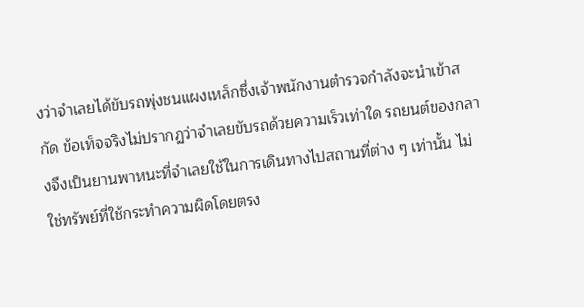งว่าจำเลยได้ขับรถพุ่งชนแผงเหล็กซึ่งเจ้าพนักงานตำรวจกำลังจะนำเข้าสกัด ข้อเท็จจริงไม่ปรากฏว่าจำเลยขับรถด้วยความเร็วเท่าใด รถยนต์ของกลางจึงเป็นยานพาหนะที่จำเลยใช้ในการเดินทางไปสถานที่ต่าง ๆ เท่านั้น ไม่ใช่ทรัพย์ที่ใช้กระทำความผิดโดยตรง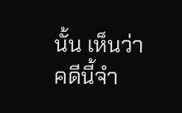นั้น เห็นว่า คดีนี้จำ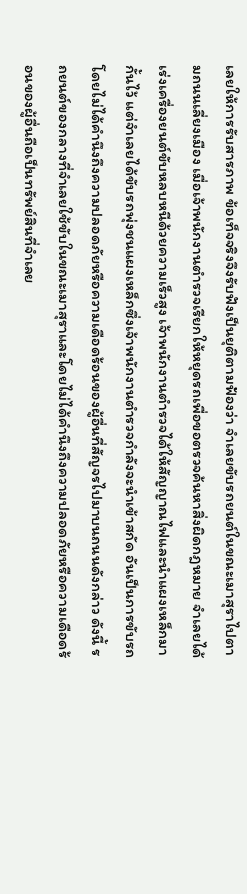เลยให้การรับสารภาพ ข้อเท็จจริงจึงรับฟังเป็นยุติตามฟ้องว่า จำเลยขับรถยนต์ในขณะเมาสุราไปตามถนนเลี่ยงเมือง เมื่อเจ้าพนักงานตำรวจเรียกให้หยุดรถเพื่อขอตรวจค้นหาสิ่งผิดกฎหมาย จำเลยได้เร่งเครื่องยนต์ขับหลบหนีด้วยความเร็วสูง เจ้าพนักงานตำรวจได้ให้สัญญาณไฟและนำแผงเหล็กมากั้นไว้ แต่จำเลยได้ขับรถพุ่งชนแผงเหล็กซึ่งเจ้าพนักงานตำรวจกำลังจะนำเข้าสกัด อันเป็นการขับรถโดยไม่ได้คำนึงถึงความปลอดภัยหรือความเดือดร้อนของผู้อื่นที่สัญจรไปมาบนถนนดังกล่าว ดังนี้ รถยนต์ของกลางที่จำเลยใช้ขับในขณะเมาสุราและโดยไม่ได้คำนึงถึงความปลอดภัยหรือความเดือดร้อนของผู้อื่นถือเป็นทรัพย์สินที่จำเลย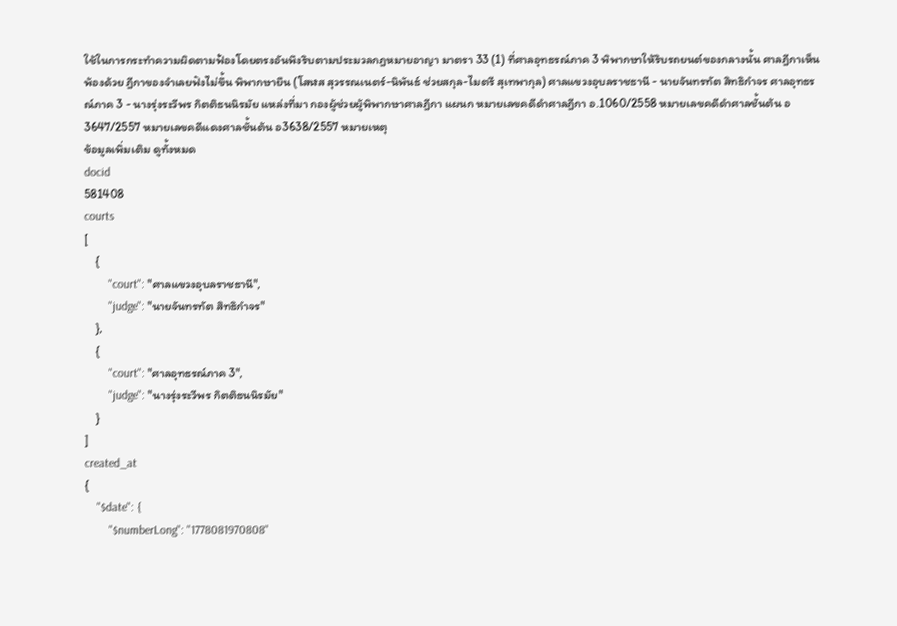ใช้ในการกระทำความผิดตามฟ้องโดยตรงอันพึงริบตามประมวลกฎหมายอาญา มาตรา 33 (1) ที่ศาลอุทธรณ์ภาค 3 พิพากษาให้ริบรถยนต์ของกลางนั้น ศาลฎีกาเห็นพ้องด้วย ฎีกาของจำเลยฟังไม่ขึ้น พิพากษายืน (โสฬส สุวรรณเนตร์-นิพันธ์ ช่วยสกุล-ไมตรี สุเทพากุล) ศาลแขวงอุบลราชธานี - นายจันทรทัต สิทธิกำจร ศาลอุทธรณ์ภาค 3 - นางรุ่งระวีพร กิตติธนนิรมัย แหล่งที่มา กองผู้ช่วยผู้พิพากษาศาลฎีกา แผนก หมายเลขคดีดำศาลฎีกา อ.1060/2558 หมายเลขคดีดำศาลชั้นต้น อ3647/2557 หมายเลขคดีแดงศาลชั้นต้น อ3638/2557 หมายเหตุ
ข้อมูลเพิ่มเติม ดูทั้งหมด
docid
581408
courts
[
    {
        "court": "ศาลแขวงอุบลราชธานี",
        "judge": "นายจันทรทัต สิทธิกำจร"
    },
    {
        "court": "ศาลอุทธรณ์ภาค 3",
        "judge": "นางรุ่งระวีพร กิตติธนนิรมัย"
    }
]
created_at
{
    "$date": {
        "$numberLong": "1778081970808"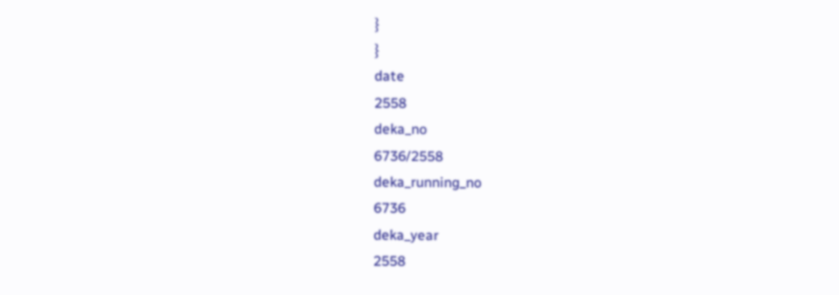}
}
date
2558
deka_no
6736/2558
deka_running_no
6736
deka_year
2558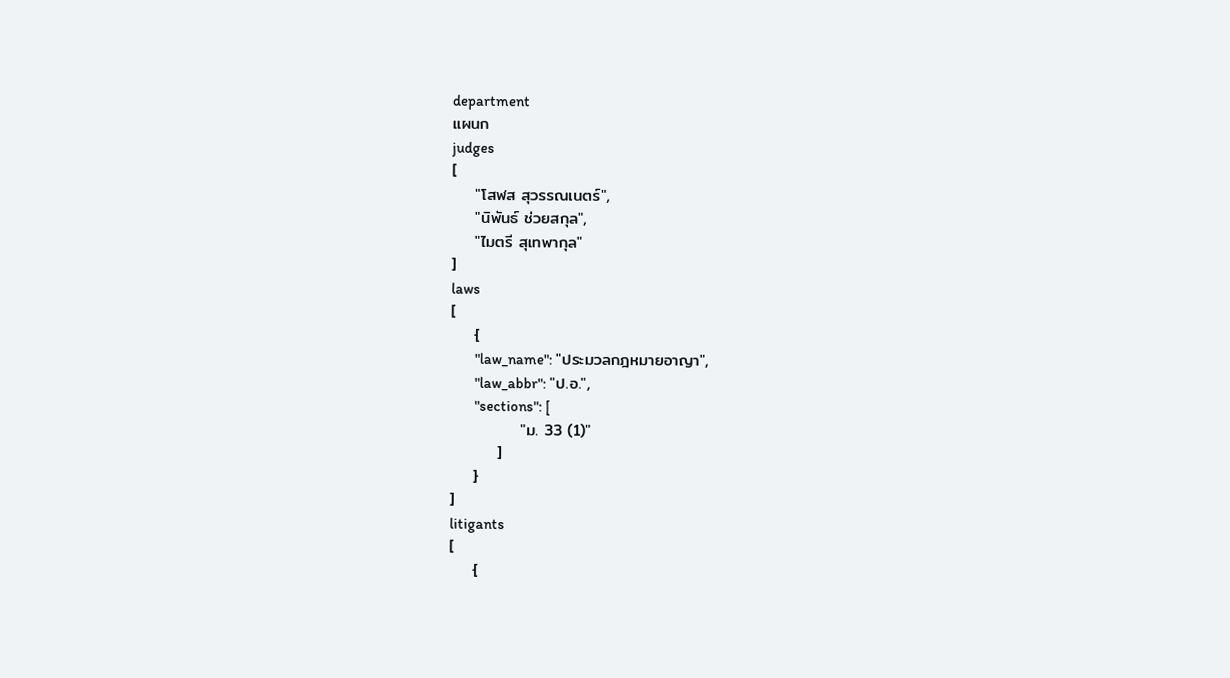department
แผนก
judges
[
    "โสฬส สุวรรณเนตร์",
    "นิพันธ์ ช่วยสกุล",
    "ไมตรี สุเทพากุล"
]
laws
[
    {
        "law_name": "ประมวลกฎหมายอาญา",
        "law_abbr": "ป.อ.",
        "sections": [
            "ม. 33 (1)"
        ]
    }
]
litigants
[
    {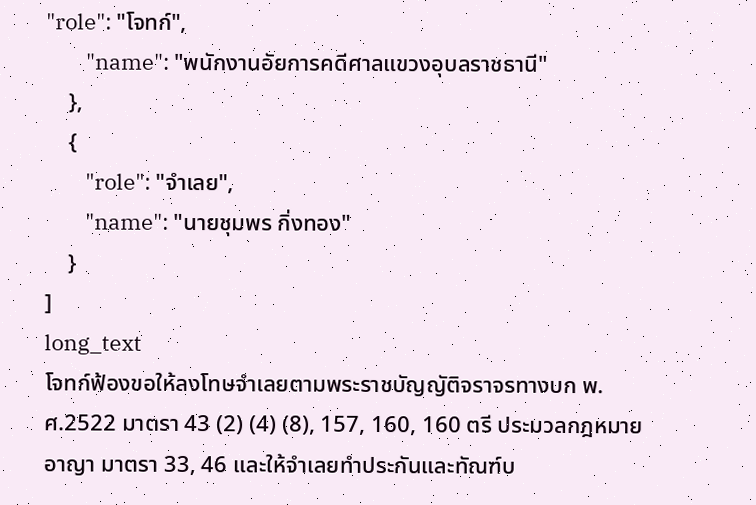"role": "โจทก์",
        "name": "พนักงานอัยการคดีศาลแขวงอุบลราชธานี"
    },
    {
        "role": "จำเลย",
        "name": "นายชุมพร กิ่งทอง"
    }
]
long_text
โจทก์ฟ้องขอให้ลงโทษจำเลยตามพระราชบัญญัติจราจรทางบก พ.ศ.2522 มาตรา 43 (2) (4) (8), 157, 160, 160 ตรี ประมวลกฎหมายอาญา มาตรา 33, 46 และให้จำเลยทำประกันและทัณฑ์บ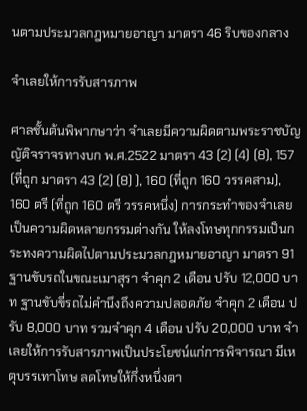นตามประมวลกฎหมายอาญา มาตรา 46 ริบของกลาง

จำเลยให้การรับสารภาพ

ศาลชั้นต้นพิพากษาว่า จำเลยมีความผิดตามพระราชบัญญัติจราจรทางบก พ.ศ.2522 มาตรา 43 (2) (4) (8), 157 (ที่ถูก มาตรา 43 (2) (8) ), 160 (ที่ถูก 160 วรรคสาม), 160 ตรี (ที่ถูก 160 ตรี วรรคหนึ่ง) การกระทำของจำเลยเป็นความผิดหลายกรรมต่างกัน ให้ลงโทษทุกกรรมเป็นกระทงความผิดไปตามประมวลกฎหมายอาญา มาตรา 91 ฐานขับรถในขณะเมาสุรา จำคุก 2 เดือน ปรับ 12,000 บาท ฐานขับขี่รถไม่คำนึงถึงความปลอดภัย จำคุก 2 เดือน ปรับ 8,000 บาท รวมจำคุก 4 เดือน ปรับ 20,000 บาท จำเลยให้การรับสารภาพเป็นประโยชน์แก่การพิจารณา มีเหตุบรรเทาโทษ ลดโทษให้กึ่งหนึ่งตา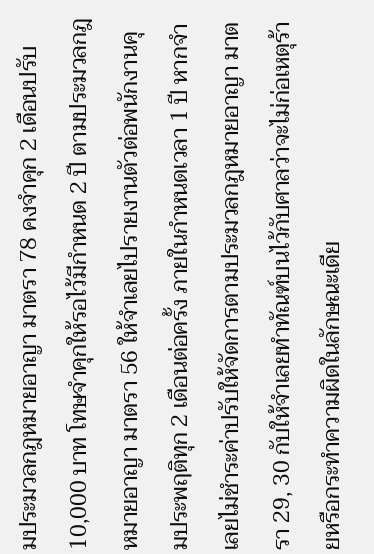มประมวลกฎหมายอาญา มาตรา 78 คงจำคุก 2 เดือนปรับ 10,000 บาท โทษจำคุกให้รอไว้มีกำหนด 2 ปี ตามประมวลกฎหมายอาญา มาตรา 56 ให้จำเลยไปรายงานตัวต่อพนักงานคุมประพฤติทุก 2 เดือนต่อครั้ง ภายในกำหนดเวลา 1 ปี หากจำเลยไม่ชำระค่าปรับให้จัดการตามประมวลกฎหมายอาญา มาตรา 29, 30 กับให้จำเลยทำทัณฑ์บนไว้กับศาลว่าจะไม่ก่อเหตุร้ายหรือกระทำความผิดในลักษณะเดีย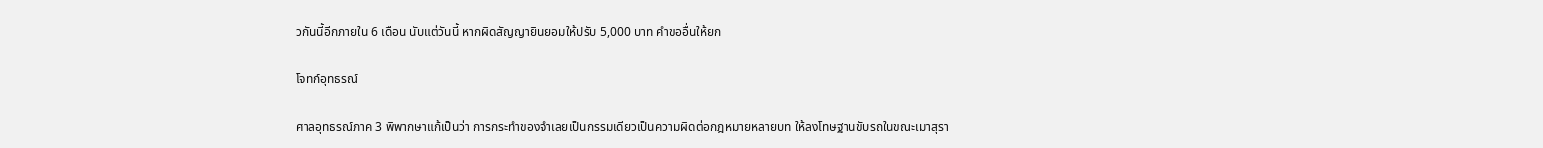วกันนี้อีกภายใน 6 เดือน นับแต่วันนี้ หากผิดสัญญายินยอมให้ปรับ 5,000 บาท คำขออื่นให้ยก

โจทก์อุทธรณ์

ศาลอุทธรณ์ภาค 3 พิพากษาแก้เป็นว่า การกระทำของจำเลยเป็นกรรมเดียวเป็นความผิดต่อกฎหมายหลายบท ให้ลงโทษฐานขับรถในขณะเมาสุรา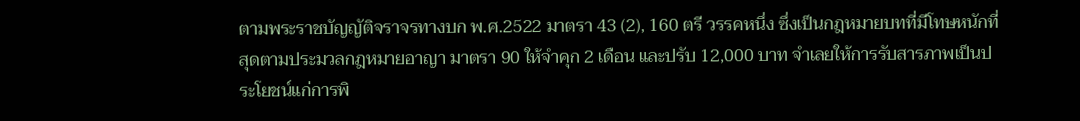ตามพระราชบัญญัติจราจรทางบก พ.ศ.2522 มาตรา 43 (2), 160 ตรี วรรคหนึ่ง ซึ่งเป็นกฎหมายบทที่มีโทษหนักที่สุดตามประมวลกฎหมายอาญา มาตรา 90 ให้จำคุก 2 เดือน และปรับ 12,000 บาท จำเลยให้การรับสารภาพเป็นประโยชน์แก่การพิ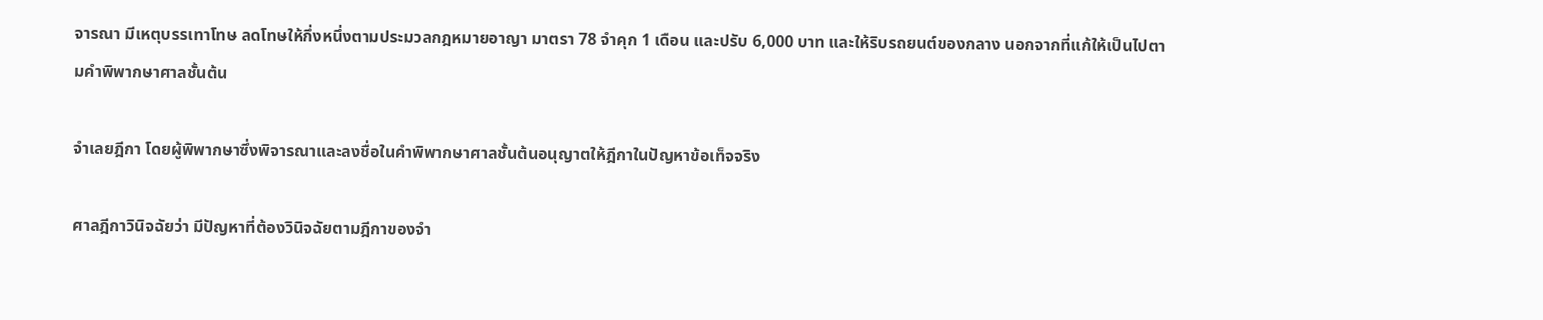จารณา มีเหตุบรรเทาโทษ ลดโทษให้กึ่งหนึ่งตามประมวลกฎหมายอาญา มาตรา 78 จำคุก 1 เดือน และปรับ 6,000 บาท และให้ริบรถยนต์ของกลาง นอกจากที่แก้ให้เป็นไปตามคำพิพากษาศาลชั้นต้น

จำเลยฎีกา โดยผู้พิพากษาซึ่งพิจารณาและลงชื่อในคำพิพากษาศาลชั้นต้นอนุญาตให้ฎีกาในปัญหาข้อเท็จจริง

ศาลฎีกาวินิจฉัยว่า มีปัญหาที่ต้องวินิจฉัยตามฎีกาของจำ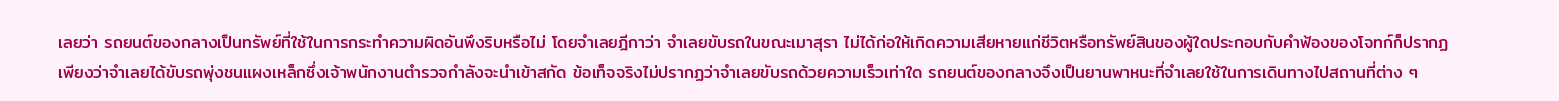เลยว่า รถยนต์ของกลางเป็นทรัพย์ที่ใช้ในการกระทำความผิดอันพึงริบหรือไม่ โดยจำเลยฎีกาว่า จำเลยขับรถในขณะเมาสุรา ไม่ได้ก่อให้เกิดความเสียหายแก่ชีวิตหรือทรัพย์สินของผู้ใดประกอบกับคำฟ้องของโจทก์ก็ปรากฏเพียงว่าจำเลยได้ขับรถพุ่งชนแผงเหล็กซึ่งเจ้าพนักงานตำรวจกำลังจะนำเข้าสกัด ข้อเท็จจริงไม่ปรากฏว่าจำเลยขับรถด้วยความเร็วเท่าใด รถยนต์ของกลางจึงเป็นยานพาหนะที่จำเลยใช้ในการเดินทางไปสถานที่ต่าง ๆ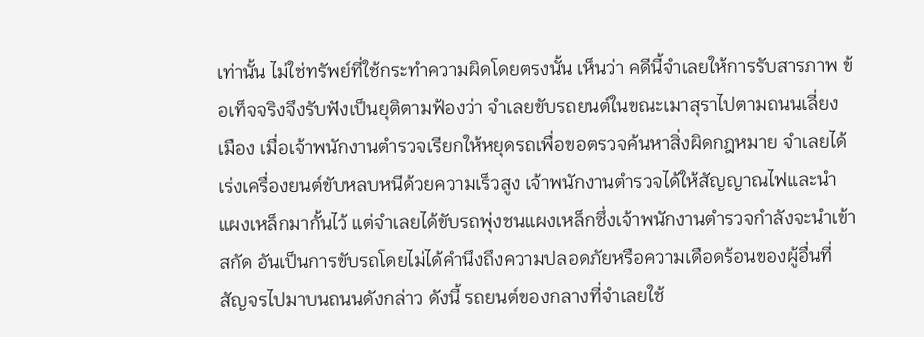เท่านั้น ไม่ใช่ทรัพย์ที่ใช้กระทำความผิดโดยตรงนั้น เห็นว่า คดีนี้จำเลยให้การรับสารภาพ ข้อเท็จจริงจึงรับฟังเป็นยุติตามฟ้องว่า จำเลยขับรถยนต์ในขณะเมาสุราไปตามถนนเลี่ยงเมือง เมื่อเจ้าพนักงานตำรวจเรียกให้หยุดรถเพื่อขอตรวจค้นหาสิ่งผิดกฎหมาย จำเลยได้เร่งเครื่องยนต์ขับหลบหนีด้วยความเร็วสูง เจ้าพนักงานตำรวจได้ให้สัญญาณไฟและนำแผงเหล็กมากั้นไว้ แต่จำเลยได้ขับรถพุ่งชนแผงเหล็กซึ่งเจ้าพนักงานตำรวจกำลังจะนำเข้าสกัด อันเป็นการขับรถโดยไม่ได้คำนึงถึงความปลอดภัยหรือความเดือดร้อนของผู้อื่นที่สัญจรไปมาบนถนนดังกล่าว ดังนี้ รถยนต์ของกลางที่จำเลยใช้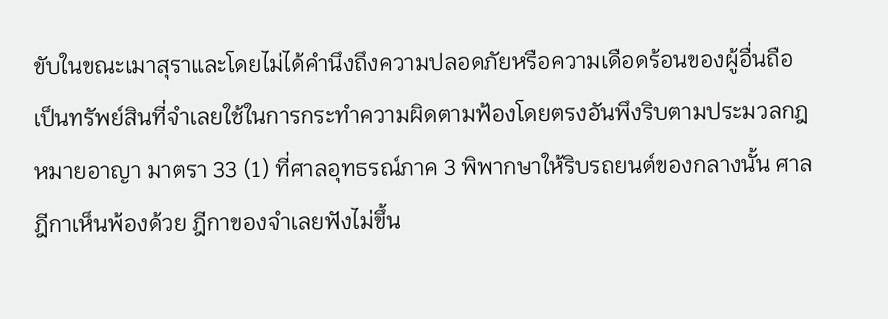ขับในขณะเมาสุราและโดยไม่ได้คำนึงถึงความปลอดภัยหรือความเดือดร้อนของผู้อื่นถือเป็นทรัพย์สินที่จำเลยใช้ในการกระทำความผิดตามฟ้องโดยตรงอันพึงริบตามประมวลกฎหมายอาญา มาตรา 33 (1) ที่ศาลอุทธรณ์ภาค 3 พิพากษาให้ริบรถยนต์ของกลางนั้น ศาลฎีกาเห็นพ้องด้วย ฎีกาของจำเลยฟังไม่ขึ้น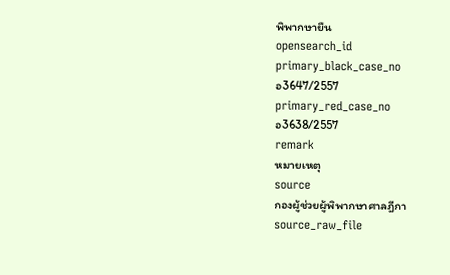พิพากษายืน
opensearch_id
primary_black_case_no
อ3647/2557
primary_red_case_no
อ3638/2557
remark
หมายเหตุ
source
กองผู้ช่วยผู้พิพากษาศาลฎีกา
source_raw_file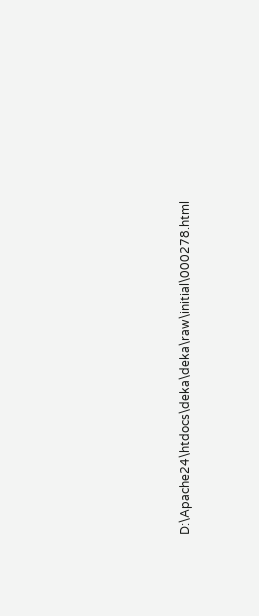D:\Apache24\htdocs\deka\deka\raw\initial\000278.html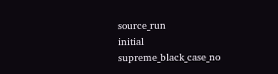source_run
initial
supreme_black_case_no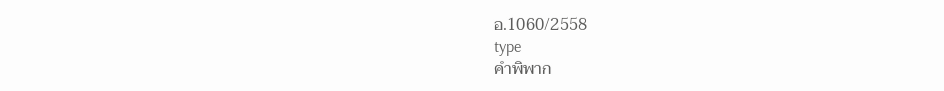อ.1060/2558
type
คำพิพาก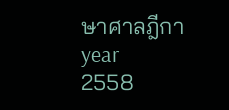ษาศาลฎีกา
year
2558